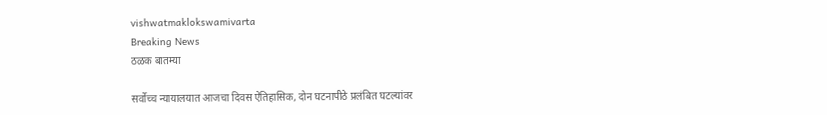vishwatmaklokswamivarta
Breaking News
ठळक बातम्या

सर्वोच्च न्यायालयात आजचा दिवस ऐतिहासिक, दोन घटनापीठे प्रलंबित घटल्यांवर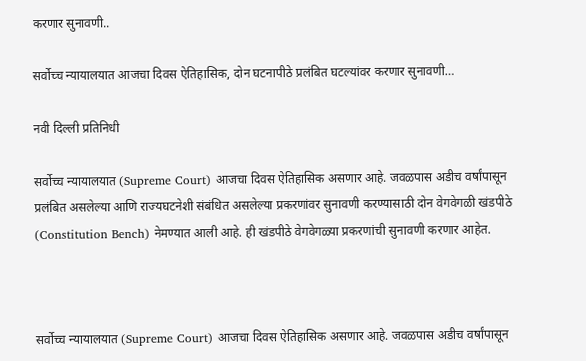करणार सुनावणी..

सर्वोच्च न्यायालयात आजचा दिवस ऐतिहासिक, दोन घटनापीठे प्रलंबित घटल्यांवर करणार सुनावणी…

नवी दिल्ली प्रतिनिधी

सर्वोच्च न्यायालयात (Supreme Court) आजचा दिवस ऐतिहासिक असणार आहे. जवळपास अडीच वर्षांपासून प्रलंबित असलेल्या आणि राज्यघटनेशी संबंधित असलेल्या प्रकरणांवर सुनावणी करण्यासाठी दोन वेगवेगळी खंडपीठे (Constitution Bench) नेमण्यात आली आहे. ही खंडपीठे वेगवेगळ्या प्रकरणांची सुनावणी करणार आहेत.



सर्वोच्च न्यायालयात (Supreme Court) आजचा दिवस ऐतिहासिक असणार आहे. जवळपास अडीच वर्षांपासून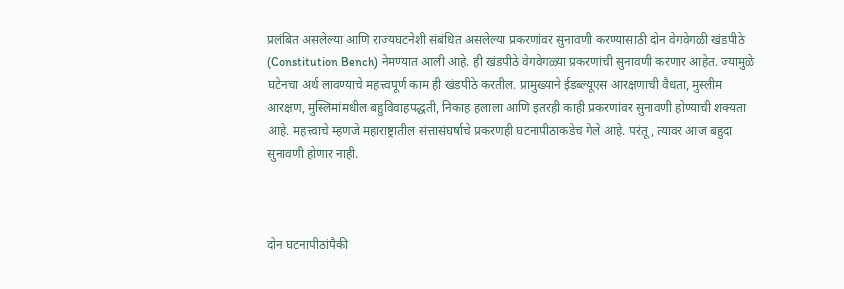प्रलंबित असलेल्या आणि राज्यघटनेशी संबंधित असलेल्या प्रकरणांवर सुनावणी करण्यासाठी दोन वेगवेगळी खंडपीठे (Constitution Bench) नेमण्यात आली आहे. ही खंडपीठे वेगवेगळ्या प्रकरणांची सुनावणी करणार आहेत. ज्यामुळे घटेनचा अर्थ लावण्याचे महत्त्वपूर्ण काम ही खंडपीठे करतील. प्रामुख्याने ईडब्ल्यूएस आरक्षणाची वैधता, मुस्लीम आरक्षण, मुस्लिमांमधील बहुविवाहपद्धती, निकाह हलाला आणि इतरही काही प्रकरणांवर सुनावणी होण्याची शक्यता आहे. महत्त्वाचे म्हणजे महाराष्ट्रातील संत्तासंघर्षाचे प्रकरणही घटनापीठाकडेच गेले आहे. परंतू, त्यावर आज बहुदा सुनावणी होणार नाही.



दोन घटनापीठांपैकी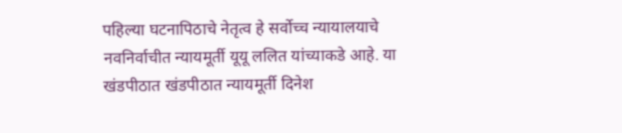पहिल्या घटनापिठाचे नेतृत्व हे सर्वोच्च न्यायालयाचे नवनिर्वाचीत न्यायमूर्ती यूयू ललित यांच्याकडे आहे. या खंडपीठात खंडपीठात न्यायमूर्ती दिनेश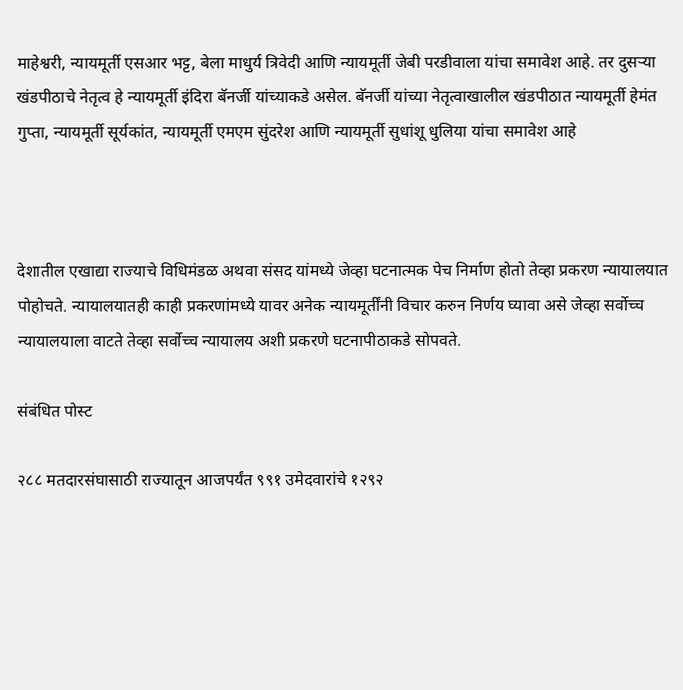माहेश्वरी, न्यायमूर्ती एसआर भट्ट, बेला माधुर्य त्रिवेदी आणि न्यायमूर्ती जेबी परडीवाला यांचा समावेश आहे. तर दुसऱ्या खंडपीठाचे नेतृत्व हे न्यायमूर्ती इंदिरा बॅनर्जी यांच्याकडे असेल. बॅनर्जी यांच्या नेतृत्वाखालील खंडपीठात न्यायमूर्ती हेमंत गुप्ता, न्यायमूर्ती सूर्यकांत, न्यायमूर्ती एमएम सुंदरेश आणि न्यायमूर्ती सुधांशू धुलिया यांचा समावेश आहे



देशातील एखाद्या राज्याचे विधिमंडळ अथवा संसद यांमध्ये जेव्हा घटनात्मक पेच निर्माण होतो तेव्हा प्रकरण न्यायालयात पोहोचते. न्यायालयातही काही प्रकरणांमध्ये यावर अनेक न्यायमूर्तींनी विचार करुन निर्णय घ्यावा असे जेव्हा सर्वोच्च न्यायालयाला वाटते तेव्हा सर्वोच्च न्यायालय अशी प्रकरणे घटनापीठाकडे सोपवते.

संबंधित पोस्ट

२८८ मतदारसंघासाठी राज्यातून आजपर्यंत ९९१ उमेदवारांचे १२९२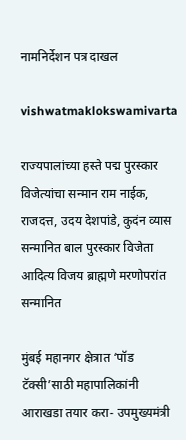नामनिर्देशन पत्र दाखल

vishwatmaklokswamivarta

राज्यपालांच्या हस्ते पद्म पुरस्कार विजेत्यांचा सन्मान राम नाईक, राजदत्त, उदय देशपांडे, कुदंन व्यास सन्मानित बाल पुरस्कार विजेता आदित्य विजय ब्राह्मणे मरणोपरांत सन्मानित

मुंबई महानगर क्षेत्रात ‘पॉड टॅक्सी’साठी महापालिकांनी आराखडा तयार करा- उपमुख्यमंत्री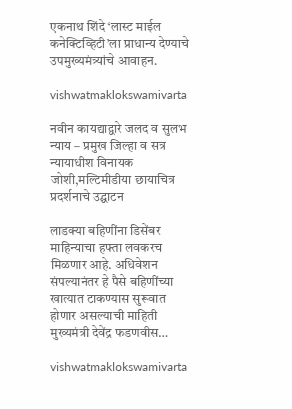एकनाथ शिंदे ‘लास्ट माईल कनेक्टिव्हिटी’ला प्राधान्य देण्याचे उपमुख्यमंत्र्यांचे आवाहन.

vishwatmaklokswamivarta

नवीन कायद्याद्वारे जलद व सुलभ न्याय – प्रमुख जिल्हा व सत्र न्यायाधीश विनायक जोशी,मल्टिमीडीया छायाचित्र प्रदर्शनाचे उद्घाटन

लाडक्या बहिणींना डिसेंबर माहिन्याचा हफ्ता लवकरच मिळणार आहे. अधिवेशन संपल्यानंतर हे पैसे बहिणींच्या खात्यात टाकण्यास सुरूवात होणार असल्याची माहिती मुख्यमंत्री देवेंद्र फडणवीस…

vishwatmaklokswamivarta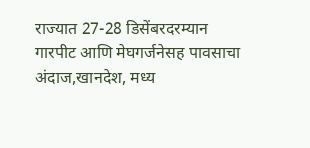राज्यात 27-28 डिसेंबरदरम्यान गारपीट आणि मेघगर्जनेसह पावसाचा अंदाज,खानदेश, मध्य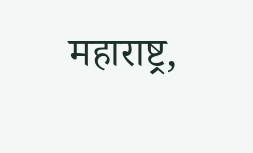महाराष्ट्र,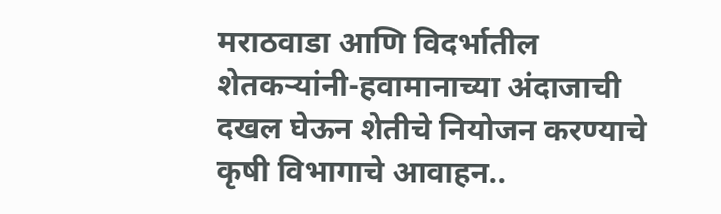मराठवाडा आणि विदर्भातील शेतकऱ्यांनी-हवामानाच्या अंदाजाची दखल घेऊन शेतीचे नियोजन करण्याचे कृषी विभागाचे आवाहन..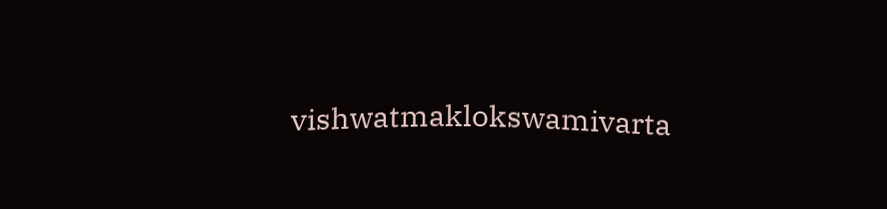vishwatmaklokswamivarta